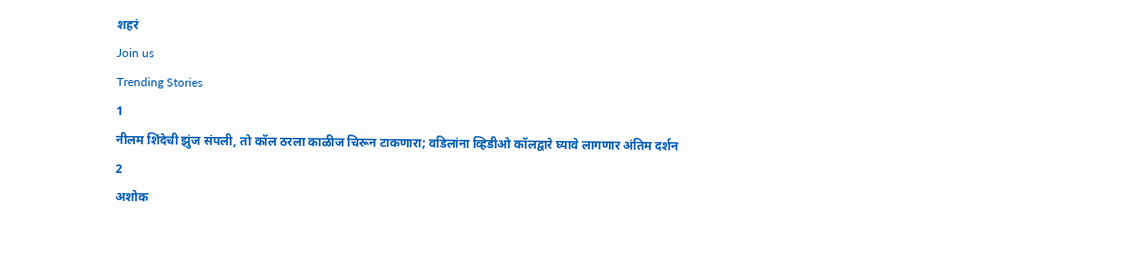शहरं
Join us
Trending Stories
1
नीलम शिंदेची झुंज संपली, तो कॉल ठरला काळीज चिरून टाकणारा; वडिलांना व्हिडीओ कॉलद्वारे घ्यावे लागणार अंतिम दर्शन
2
अशोक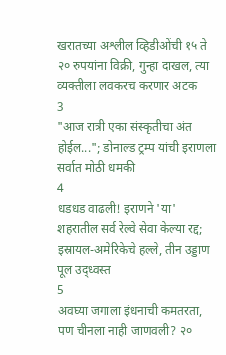खरातच्या अश्लील व्हिडीओंची १५ ते २० रुपयांना विक्री, गुन्हा दाखल, त्या व्यक्तीला लवकरच करणार अटक
3
"आज रात्री एका संस्कृतीचा अंत होईल..."; डोनाल्ड ट्रम्प यांची इराणला सर्वात मोठी धमकी
4
धडधड वाढली! इराणने 'या' शहरातील सर्व रेल्वे सेवा केल्या रद्द; इस्रायल-अमेरिकेचे हल्ले, तीन उड्डाण पूल उद्ध्वस्त
5
अवघ्या जगाला इंधनाची कमतरता, पण चीनला नाही जाणवली? २०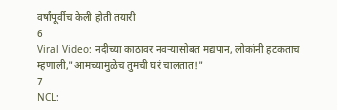वर्षांपूर्वीच केली होती तयारी
6
Viral Video: नदीच्या काठावर नवऱ्यासोबत मद्यपान, लोकांनी हटकताच म्हणाली,"आमच्यामुळेच तुमची घरं चालतात!"
7
NCL: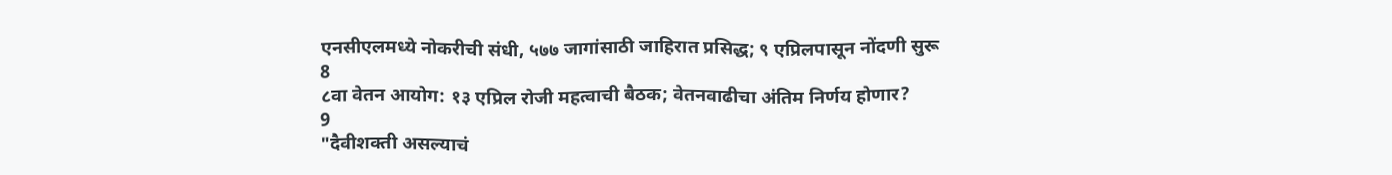एनसीएलमध्ये नोकरीची संधी, ५७७ जागांसाठी जाहिरात प्रसिद्ध; ९ एप्रिलपासून नोंदणी सुरू
8
८वा वेतन आयोग: १३ एप्रिल रोजी महत्वाची बैठक; वेतनवाढीचा अंतिम निर्णय होणार?
9
"दैवीशक्ती असल्याचं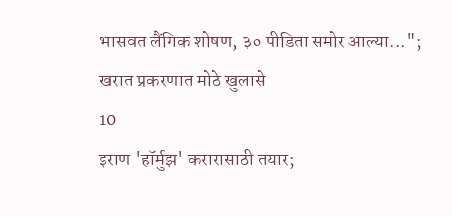भासवत लैंगिक शोषण, ३० पीडिता समोर आल्या..."; खरात प्रकरणात मोठे खुलासे
10
इराण 'हॉर्मुझ' करारासाठी तयार;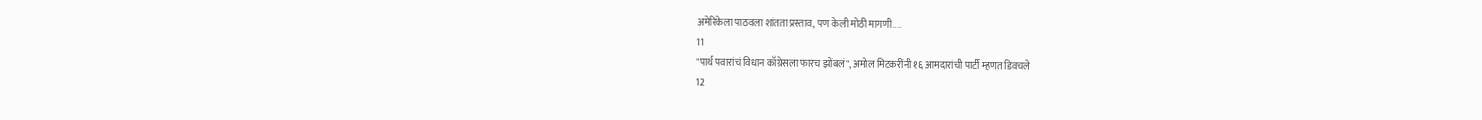अमेरिकेला पाठवला शांतता प्रस्ताव, पण केली मोठी मागणी....
11
"पार्थ पवारांचं विधान काँग्रेसला फारच झोंबलं", अमोल मिटकरींनी १६ आमदारांची पार्टी म्हणत डिवचले
12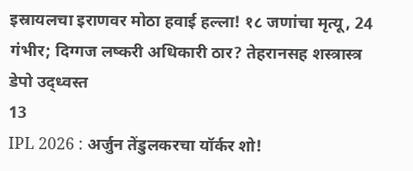इस्रायलचा इराणवर मोठा हवाई हल्ला! १८ जणांचा मृत्यू, 24 गंभीर; दिग्गज लष्करी अधिकारी ठार? तेहरानसह शस्त्रास्त्र डेपो उद्ध्वस्त
13
IPL 2026 : अर्जुन तेंडुलकरचा यॉर्कर शो!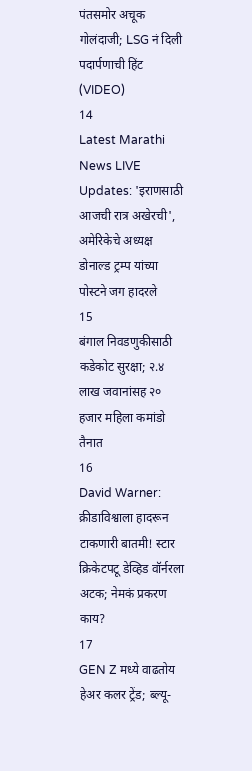पंतसमोर अचूक गोलंदाजी; LSG नं दिली पदार्पणाची हिंट (VIDEO)
14
Latest Marathi News LIVE Updates: 'इराणसाठी आजची रात्र अखेरची', अमेरिकेचे अध्यक्ष डोनाल्ड ट्रम्प यांच्या पोस्टने जग हादरले
15
बंगाल निवडणुकीसाठी कडेकोट सुरक्षा; २.४ लाख जवानांसह २० हजार महिला कमांडो तैनात
16
David Warner: क्रीडाविश्वाला हादरून टाकणारी बातमी! स्टार क्रिकेटपटू डेव्हिड वॉर्नरला अटक; नेमकं प्रकरण काय?
17
GEN Z मध्ये वाढतोय हेअर कलर ट्रेंड; ब्ल्यू-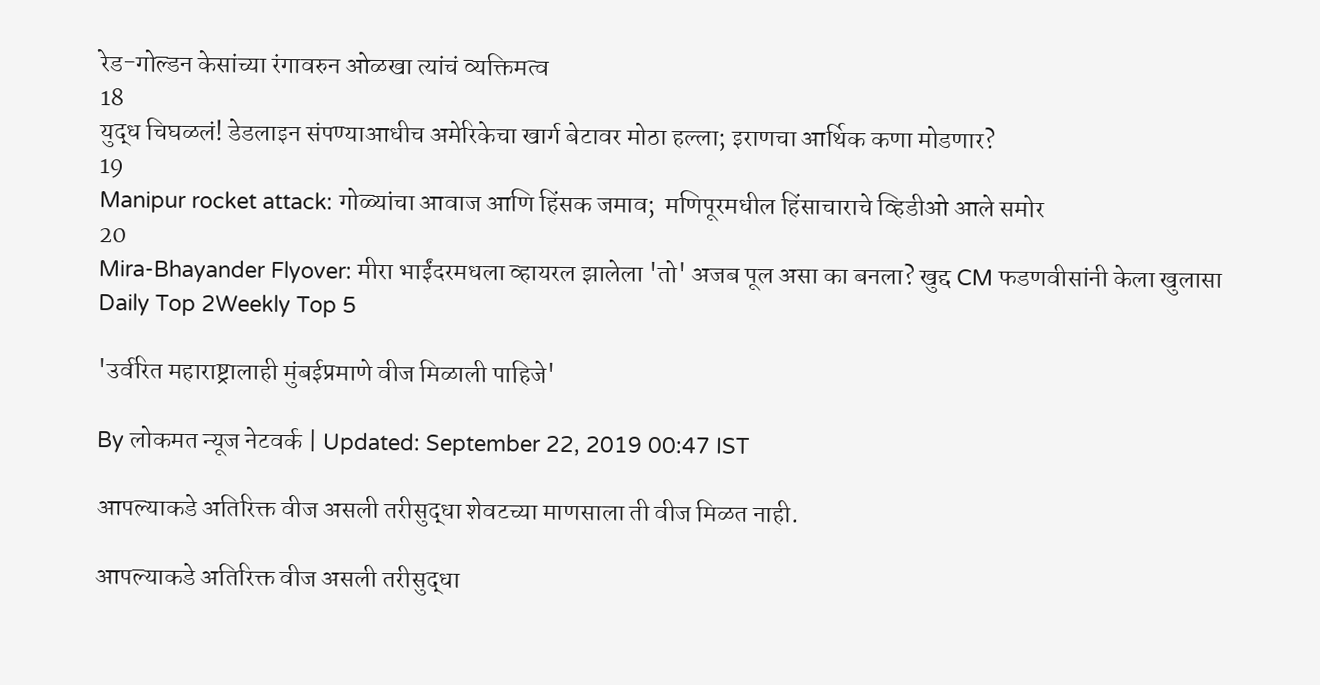रेड-गोल्डन केसांच्या रंगावरुन ओळखा त्यांचं व्यक्तिमत्व
18
युद्ध चिघळलं! डेडलाइन संपण्याआधीच अमेरिकेचा खार्ग बेटावर मोठा हल्ला; इराणचा आर्थिक कणा मोडणार?
19
Manipur rocket attack: गोळ्यांचा आवाज आणि हिंसक जमाव;  मणिपूरमधील हिंसाचाराचे व्हिडीओ आले समोर
20
Mira-Bhayander Flyover: मीरा भाईंदरमधला व्हायरल झालेला 'तो' अजब पूल असा का बनला? खुद्द CM फडणवीसांनी केला खुलासा
Daily Top 2Weekly Top 5

'उर्वरित महाराष्ट्रालाही मुंबईप्रमाणे वीज मिळाली पाहिजे'

By लोकमत न्यूज नेटवर्क | Updated: September 22, 2019 00:47 IST

आपल्याकडे अतिरिक्त वीज असली तरीसुद्धा शेवटच्या माणसाला ती वीज मिळत नाही.

आपल्याकडे अतिरिक्त वीज असली तरीसुद्धा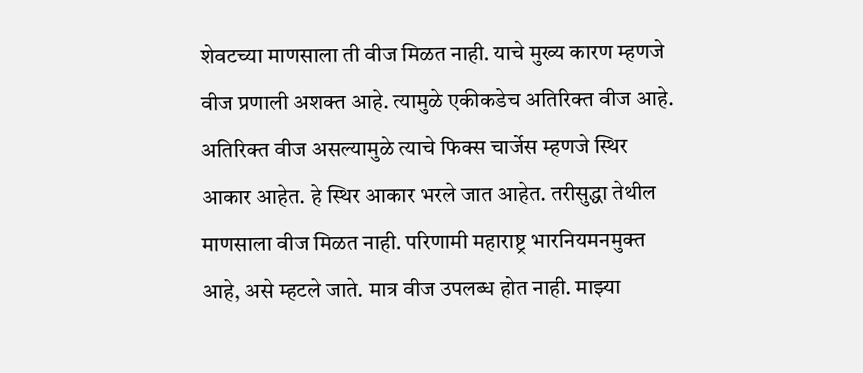शेवटच्या माणसाला ती वीज मिळत नाही. याचे मुख्य कारण म्हणजे वीज प्रणाली अशक्त आहे. त्यामुळे एकीकडेच अतिरिक्त वीज आहे. अतिरिक्त वीज असल्यामुळे त्याचे फिक्स चार्जेस म्हणजे स्थिर आकार आहेत. हे स्थिर आकार भरले जात आहेत. तरीसुद्धा तेथील माणसाला वीज मिळत नाही. परिणामी महाराष्ट्र भारनियमनमुक्त आहे, असे म्हटले जाते. मात्र वीज उपलब्ध होत नाही. माझ्या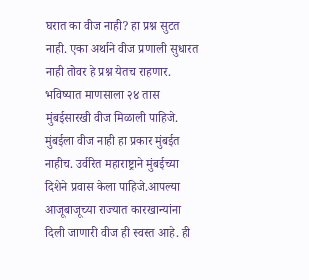घरात का वीज नाही? हा प्रश्न सुटत नाही. एका अर्थाने वीज प्रणाली सुधारत नाही तोवर हे प्रश्न येतच राहणार. भविष्यात माणसाला २४ तास मुंबईसारखी वीज मिळाली पाहिजे. मुंबईला वीज नाही हा प्रकार मुंबईत नाहीच. उर्वरित महाराष्ट्राने मुंबईच्या दिशेने प्रवास केला पाहिजे.आपल्या आजूबाजूच्या राज्यात कारखान्यांना दिली जाणारी वीज ही स्वस्त आहे. ही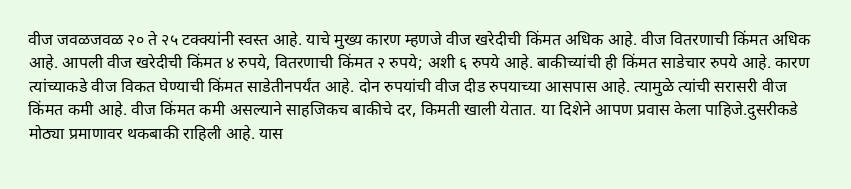वीज जवळजवळ २० ते २५ टक्क्यांनी स्वस्त आहे. याचे मुख्य कारण म्हणजे वीज खरेदीची किंमत अधिक आहे. वीज वितरणाची किंमत अधिक आहे. आपली वीज खरेदीची किंमत ४ रुपये, वितरणाची किंमत २ रुपये; अशी ६ रुपये आहे. बाकीच्यांची ही किंमत साडेचार रुपये आहे. कारण त्यांच्याकडे वीज विकत घेण्याची किंमत साडेतीनपर्यंत आहे. दोन रुपयांची वीज दीड रुपयाच्या आसपास आहे. त्यामुळे त्यांची सरासरी वीज किंमत कमी आहे. वीज किंमत कमी असल्याने साहजिकच बाकीचे दर, किमती खाली येतात. या दिशेने आपण प्रवास केला पाहिजे.दुसरीकडे मोठ्या प्रमाणावर थकबाकी राहिली आहे. यास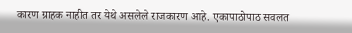कारण ग्राहक नाहीत तर येथे असलेले राजकारण आहे. एकापाठोपाठ सवलत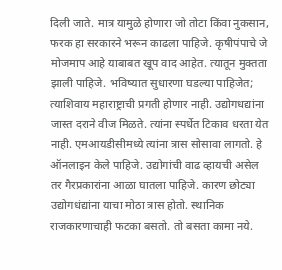दिली जाते. मात्र यामुळे होणारा जो तोटा किंवा नुकसान, फरक हा सरकारने भरून काढला पाहिजे. कृषीपंपाचे जे मोजमाप आहे याबाबत खूप वाद आहेत. त्यातून मुक्तता झाली पाहिजे. भविष्यात सुधारणा घडल्या पाहिजेत; त्याशिवाय महाराष्ट्राची प्रगती होणार नाही. उद्योगधद्यांना जास्त दराने वीज मिळते. त्यांना स्पर्धेत टिकाव धरता येत नाही. एमआयडीसीमध्ये त्यांना त्रास सोसावा लागतो. हे ऑनलाइन केले पाहिजे. उद्योगांची वाढ व्हायची असेल तर गैरप्रकारांना आळा घातला पाहिजे. कारण छोट्या उद्योगधंद्यांना याचा मोठा त्रास होतो. स्थानिक राजकारणाचाही फटका बसतो. तो बसता कामा नये.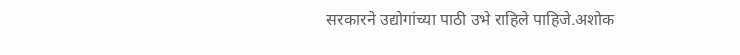सरकारने उद्योगांच्या पाठी उभे राहिले पाहिजे.अशोक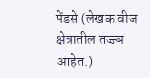पेंडसे (लेखक वीज क्षेत्रातील तज्ज्ञ आहेत.)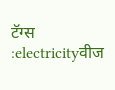टॅग्स :electricityवीज